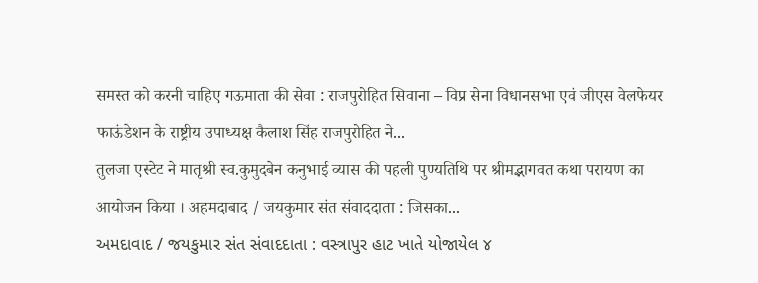समस्त को करनी चाहिए गऊमाता की सेवा : राजपुरोहित सिवाना – विप्र सेना विधानसभा एवं जीएस वेलफेयर फाऊंडेशन के राष्ट्रीय उपाध्यक्ष कैलाश सिंह राजपुरोहित ने...
तुलजा एस्टेट ने मातृश्री स्व.कुमुदबेन कनुभाई व्यास की पहली पुण्यतिथि पर श्रीमद्भागवत कथा परायण का आयोजन किया । अहमदाबाद / जयकुमार संत संवाददाता : जिसका...
અમદાવાદ / જયકુમાર સંત સંવાદદાતા : વસ્ત્રાપુર હાટ ખાતે યોજાયેલ ૪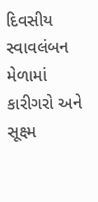દિવસીય સ્વાવલંબન મેળામાં કારીગરો અને સૂક્ષ્મ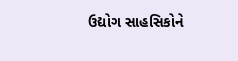ઉદ્યોગ સાહસિકોને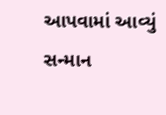આપવામાં આવ્યું સન્માન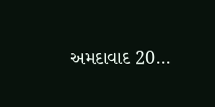અમદાવાદ 20...